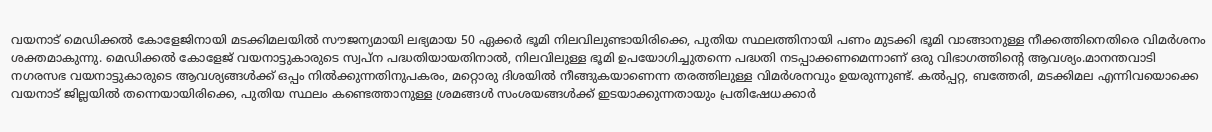വയനാട് മെഡിക്കൽ കോളേജിനായി മടക്കിമലയിൽ സൗജന്യമായി ലഭ്യമായ 50 ഏക്കർ ഭൂമി നിലവിലുണ്ടായിരിക്കെ, പുതിയ സ്ഥലത്തിനായി പണം മുടക്കി ഭൂമി വാങ്ങാനുള്ള നീക്കത്തിനെതിരെ വിമർശനം ശക്തമാകുന്നു. മെഡിക്കൽ കോളേജ് വയനാട്ടുകാരുടെ സ്വപ്ന പദ്ധതിയായതിനാൽ, നിലവിലുള്ള ഭൂമി ഉപയോഗിച്ചുതന്നെ പദ്ധതി നടപ്പാക്കണമെന്നാണ് ഒരു വിഭാഗത്തിന്റെ ആവശ്യം.മാനന്തവാടി നഗരസഭ വയനാട്ടുകാരുടെ ആവശ്യങ്ങൾക്ക് ഒപ്പം നിൽക്കുന്നതിനുപകരം, മറ്റൊരു ദിശയിൽ നീങ്ങുകയാണെന്ന തരത്തിലുള്ള വിമർശനവും ഉയരുന്നുണ്ട്. കൽപ്പറ്റ, ബത്തേരി, മടക്കിമല എന്നിവയൊക്കെ വയനാട് ജില്ലയിൽ തന്നെയായിരിക്കെ, പുതിയ സ്ഥലം കണ്ടെത്താനുള്ള ശ്രമങ്ങൾ സംശയങ്ങൾക്ക് ഇടയാക്കുന്നതായും പ്രതിഷേധക്കാർ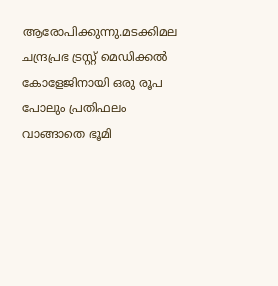ആരോപിക്കുന്നു.മടക്കിമല ചന്ദ്രപ്രഭ ട്രസ്റ്റ് മെഡിക്കൽ കോളേജിനായി ഒരു രൂപ പോലും പ്രതിഫലം വാങ്ങാതെ ഭൂമി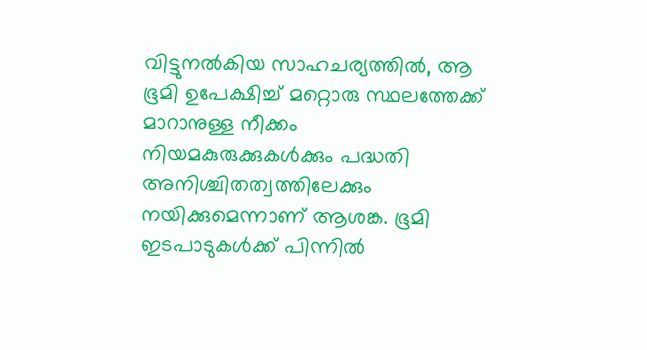വിട്ടുനൽകിയ സാഹചര്യത്തിൽ, ആ ഭൂമി ഉപേക്ഷിച്ച് മറ്റൊരു സ്ഥലത്തേക്ക് മാറാനുള്ള നീക്കം നിയമകുരുക്കുകൾക്കും പദ്ധതി അനിശ്ചിതത്വത്തിലേക്കും നയിക്കുമെന്നാണ് ആശങ്ക. ഭൂമി ഇടപാടുകൾക്ക് പിന്നിൽ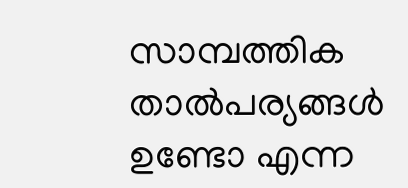സാമ്പത്തിക താൽപര്യങ്ങൾ ഉണ്ടോ എന്ന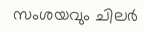സംശയവും ചിലർ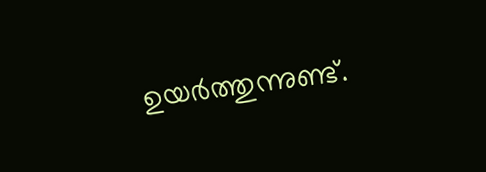ഉയർത്തുന്നുണ്ട്.